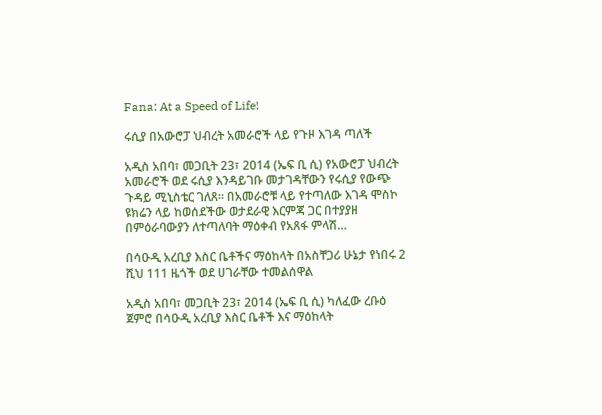Fana: At a Speed of Life!

ሩሲያ በአውሮፓ ህብረት አመራሮች ላይ የጉዞ እገዳ ጣለች

አዲስ አበባ፣ መጋቢት 23፣ 2014 (ኤፍ ቢ ሲ) የአውሮፓ ህብረት አመራሮች ወደ ሩሲያ እንዳይገቡ መታገዳቸውን የሩሲያ የውጭ ጉዳይ ሚኒስቴር ገለጸ፡፡ በአመራሮቹ ላይ የተጣለው እገዳ ሞስኮ ዩክሬን ላይ ከወሰደችው ወታደራዊ እርምጃ ጋር በተያያዘ በምዕራባውያን ለተጣለባት ማዕቀብ የአጸፋ ምላሽ…

በሳዑዲ አረቢያ እስር ቤቶችና ማዕከላት በአስቸጋሪ ሁኔታ የነበሩ 2 ሺህ 111 ዜጎች ወደ ሀገራቸው ተመልሰዋል

አዲስ አበባ፣ መጋቢት 23፣ 2014 (ኤፍ ቢ ሲ) ካለፈው ረቡዕ ጀምሮ በሳዑዲ አረቢያ እስር ቤቶች እና ማዕከላት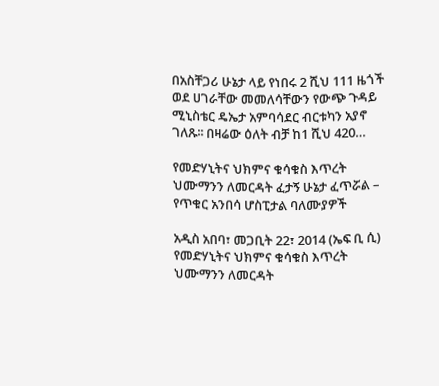በአስቸጋሪ ሁኔታ ላይ የነበሩ 2 ሺህ 111 ዜጎች ወደ ሀገራቸው መመለሳቸውን የውጭ ጉዳይ ሚኒስቴር ዴኤታ አምባሳደር ብርቱካን አያኖ ገለጹ፡፡ በዛሬው ዕለት ብቻ ከ1 ሺህ 420…

የመድሃኒትና ህክምና ቁሳቁስ እጥረት ህሙማንን ለመርዳት ፈታኝ ሁኔታ ፈጥሯል – የጥቁር አንበሳ ሆስፒታል ባለሙያዎች

አዲስ አበባ፣ መጋቢት 22፣ 2014 (ኤፍ ቢ ሲ) የመድሃኒትና ህክምና ቁሳቁስ እጥረት ህሙማንን ለመርዳት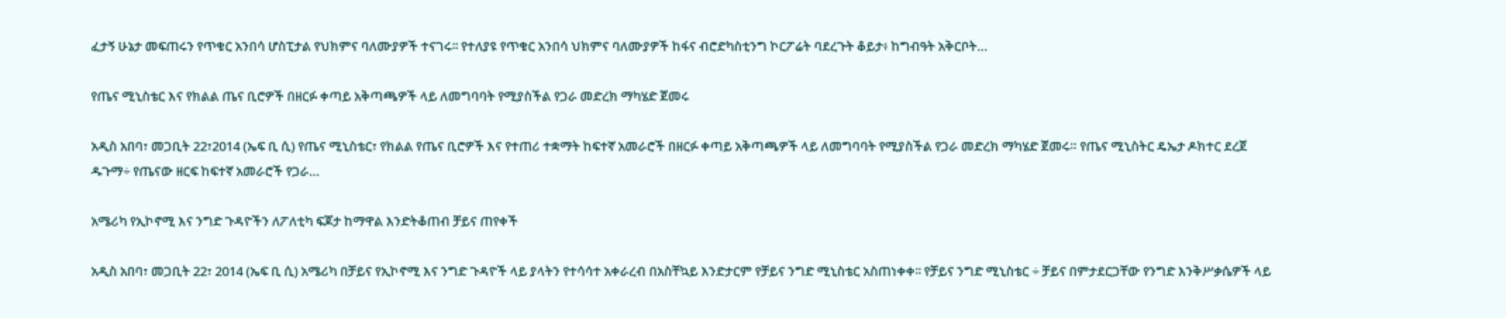ፈታኝ ሁኔታ መፍጠሩን የጥቁር አንበሳ ሆስፒታል የህክምና ባለሙያዎች ተናገሩ፡፡ የተለያዩ የጥቁር አንበሳ ህክምና ባለሙያዎች ከፋና ብሮድካስቲንግ ኮርፖሬት ባደረጉት ቆይታ፥ ከግብዓት አቅርቦት…

የጤና ሚኒስቴር እና የክልል ጤና ቢሮዎች በዘርፉ ቀጣይ አቅጣጫዎች ላይ ለመግባባት የሚያስችል የጋራ መድረክ ማካሄድ ጀመሩ

አዲስ አበባ፣ መጋቢት 22፣2014 (ኤፍ ቢ ሲ) የጤና ሚኒስቴር፣ የክልል የጤና ቢሮዎች እና የተጠሪ ተቋማት ከፍተኛ አመራሮች በዘርፉ ቀጣይ አቅጣጫዎች ላይ ለመግባባት የሚያስችል የጋራ መድረክ ማካሄድ ጀመሩ። የጤና ሚኒስትር ዴኤታ ዶክተር ደረጀ ዱጉማ÷ የጤናው ዘርፍ ከፍተኛ አመራሮች የጋራ…

አሜሪካ የኢኮኖሚ እና ንግድ ጉዳዮችን ለፖለቲካ ፍጆታ ከማዋል እንድትቆጠብ ቻይና ጠየቀች

አዲስ አበባ፣ መጋቢት 22፣ 2014 (ኤፍ ቢ ሲ) አሜሪካ በቻይና የኢኮኖሚ እና ንግድ ጉዳዮች ላይ ያላትን የተሳሳተ አቀራረብ በአስቸኳይ እንድታርም የቻይና ንግድ ሚኒስቴር አስጠነቀቀ፡፡ የቻይና ንግድ ሚኒስቴር ÷ ቻይና በምታደርጋቸው የንግድ እንቅሥቃሴዎች ላይ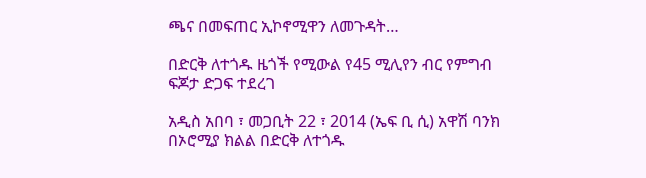ጫና በመፍጠር ኢኮኖሚዋን ለመጉዳት…

በድርቅ ለተጎዱ ዜጎች የሚውል የ45 ሚሊየን ብር የምግብ ፍጆታ ድጋፍ ተደረገ

አዲስ አበባ ፣ መጋቢት 22 ፣ 2014 (ኤፍ ቢ ሲ) አዋሽ ባንክ በኦሮሚያ ክልል በድርቅ ለተጎዱ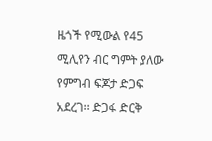ዜጎች የሚውል የ45 ሚሊየን ብር ግምት ያለው የምግብ ፍጆታ ድጋፍ አደረገ፡፡ ድጋፋ ድርቅ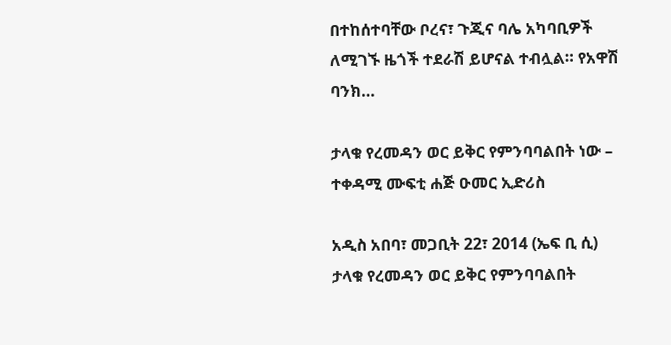በተከሰተባቸው ቦረና፣ ጉጂና ባሌ አካባቢዎች ለሚገኙ ዜጎች ተደራሽ ይሆናል ተብሏል። የአዋሽ ባንክ…

ታላቁ የረመዳን ወር ይቅር የምንባባልበት ነው – ተቀዳሚ ሙፍቲ ሐጅ ዑመር ኢድሪስ

አዲስ አበባ፣ መጋቢት 22፣ 2014 (ኤፍ ቢ ሲ) ታላቁ የረመዳን ወር ይቅር የምንባባልበት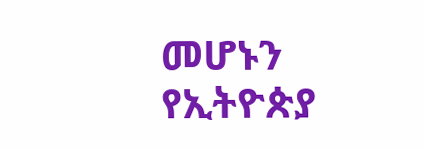መሆኑን የኢትዮጵያ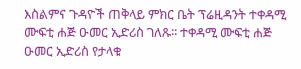እስልምና ጉዳዮች ጠቅላይ ምክር ቤት ፕሬዚዳንት ተቀዳሚ ሙፍቲ ሐጅ ዑመር ኢድሪስ ገለጹ፡፡ ተቀዳሚ ሙፍቲ ሐጅ ዑመር ኢድሪስ የታላቁ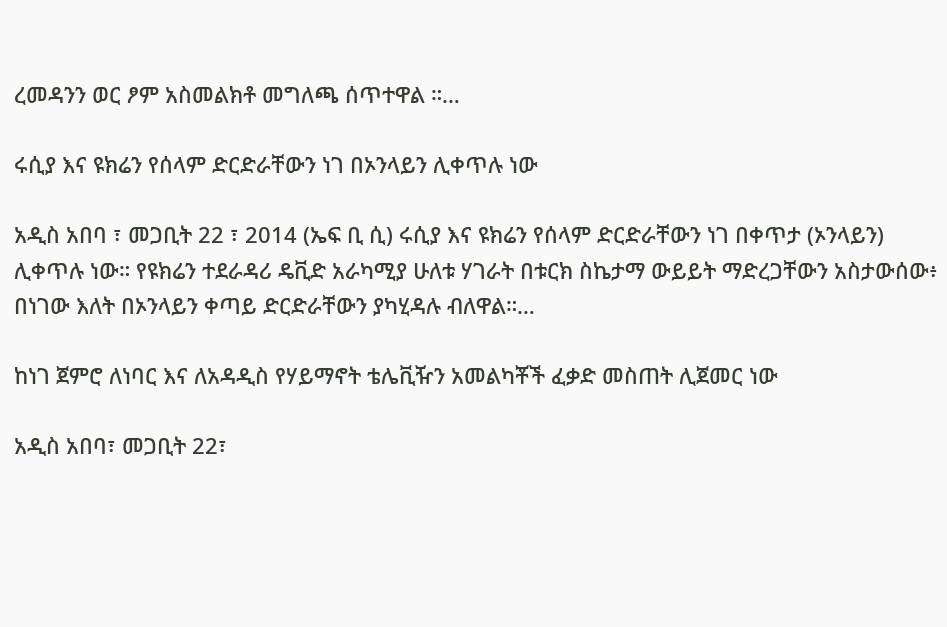ረመዳንን ወር ፆም አስመልክቶ መግለጫ ሰጥተዋል ።…

ሩሲያ እና ዩክሬን የሰላም ድርድራቸውን ነገ በኦንላይን ሊቀጥሉ ነው

አዲስ አበባ ፣ መጋቢት 22 ፣ 2014 (ኤፍ ቢ ሲ) ሩሲያ እና ዩክሬን የሰላም ድርድራቸውን ነገ በቀጥታ (ኦንላይን) ሊቀጥሉ ነው። የዩክሬን ተደራዳሪ ዴቪድ አራካሚያ ሁለቱ ሃገራት በቱርክ ስኬታማ ውይይት ማድረጋቸውን አስታውሰው፥ በነገው እለት በኦንላይን ቀጣይ ድርድራቸውን ያካሂዳሉ ብለዋል።…

ከነገ ጀምሮ ለነባር እና ለአዳዲስ የሃይማኖት ቴሌቪዥን አመልካቾች ፈቃድ መስጠት ሊጀመር ነው

አዲስ አበባ፣ መጋቢት 22፣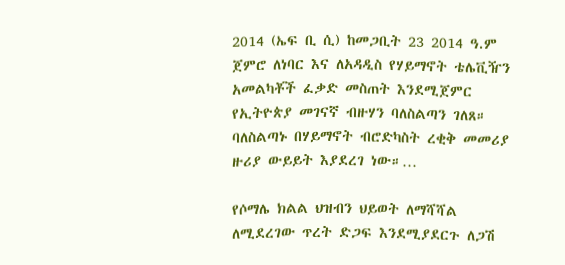2014 (ኤፍ ቢ ሲ) ከመጋቢት 23 2014 ዓ.ም ጀምሮ ለነባር እና ለአዳዲስ የሃይማኖት ቴሌቪዥን አመልካቾች ፈቃድ መስጠት እንደሚጀምር የኢትዮጵያ መገናኛ ብዙሃን ባለስልጣን ገለጸ። ባለስልጣኑ በሃይማኖት ብሮድካስት ረቂቅ መመሪያ ዙሪያ ውይይት እያደረገ ነው።…

የሶማሌ ክልል ህዝብን ህይወት ለማሻሻል ለሚደረገው ጥረት ድጋፍ እንደሚያደርጉ ለጋሽ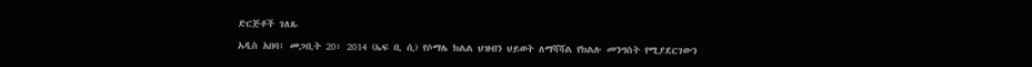ድርጅቶች ገለጹ

አዲስ አበባ፣ መጋቢት 20፣ 2014 (ኤፍ ቢ ሲ) የሶማሌ ክልል ህዝብን ህይወት ለማሻሻል የክልሉ መንግስት የሚያደርገውን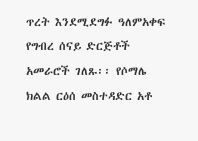ጥረት እንደሚደግፉ ዓለምአቀፍ የግብረ ሰናይ ድርጅቶች አመራሮች ገለጹ፡፡ የሶማሌ ክልል ርዕሰ መስተዳድር አቶ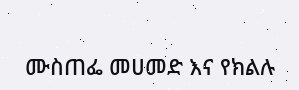ሙስጠፌ መሀመድ እና የክልሉ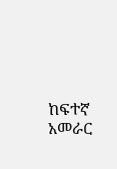ከፍተኛ አመራር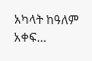አካላት ከዓለም አቀፍ…